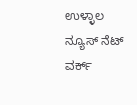ಉಳ್ಳಾಲ ನ್ಯೂಸ್ ನೆಟ್ ವರ್ಕ್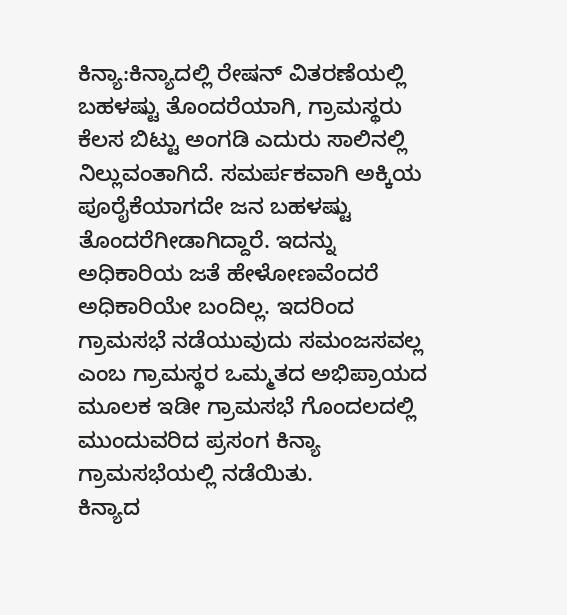ಕಿನ್ಯಾ:ಕಿನ್ಯಾದಲ್ಲಿ ರೇಷನ್ ವಿತರಣೆಯಲ್ಲಿ ಬಹಳಷ್ಟು ತೊಂದರೆಯಾಗಿ, ಗ್ರಾಮಸ್ಥರು ಕೆಲಸ ಬಿಟ್ಟು ಅಂಗಡಿ ಎದುರು ಸಾಲಿನಲ್ಲಿ ನಿಲ್ಲುವಂತಾಗಿದೆ. ಸಮರ್ಪಕವಾಗಿ ಅಕ್ಕಿಯ ಪೂರೈಕೆಯಾಗದೇ ಜನ ಬಹಳಷ್ಟು ತೊಂದರೆಗೀಡಾಗಿದ್ದಾರೆ. ಇದನ್ನು ಅಧಿಕಾರಿಯ ಜತೆ ಹೇಳೋಣವೆಂದರೆ ಅಧಿಕಾರಿಯೇ ಬಂದಿಲ್ಲ. ಇದರಿಂದ ಗ್ರಾಮಸಭೆ ನಡೆಯುವುದು ಸಮಂಜಸವಲ್ಲ ಎಂಬ ಗ್ರಾಮಸ್ಥರ ಒಮ್ಮತದ ಅಭಿಪ್ರಾಯದ ಮೂಲಕ ಇಡೀ ಗ್ರಾಮಸಭೆ ಗೊಂದಲದಲ್ಲಿ ಮುಂದುವರಿದ ಪ್ರಸಂಗ ಕಿನ್ಯಾ ಗ್ರಾಮಸಭೆಯಲ್ಲಿ ನಡೆಯಿತು.
ಕಿನ್ಯಾದ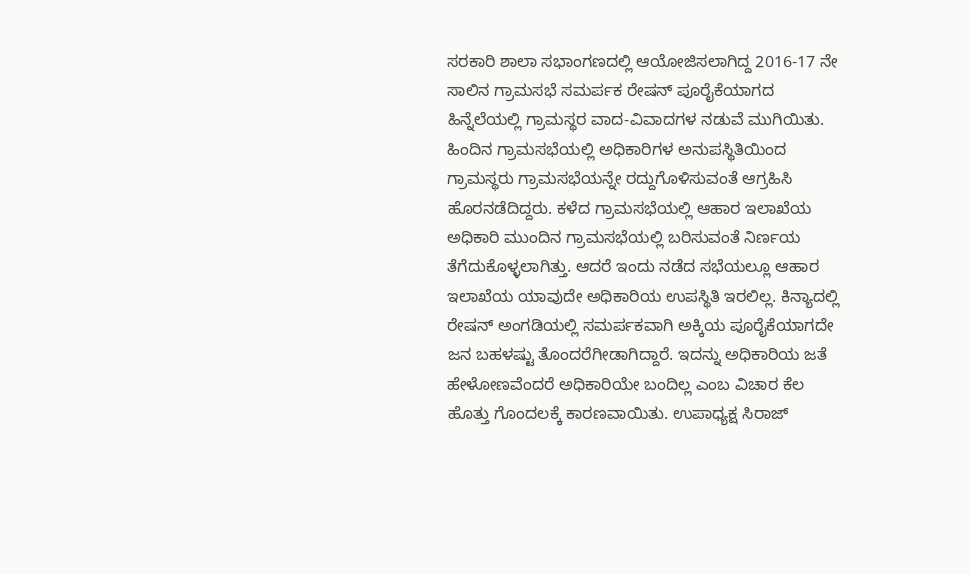ಸರಕಾರಿ ಶಾಲಾ ಸಭಾಂಗಣದಲ್ಲಿ ಆಯೋಜಿಸಲಾಗಿದ್ದ 2016-17 ನೇ ಸಾಲಿನ ಗ್ರಾಮಸಭೆ ಸಮರ್ಪಕ ರೇಷನ್ ಪೂರೈಕೆಯಾಗದ ಹಿನ್ನೆಲೆಯಲ್ಲಿ ಗ್ರಾಮಸ್ಥರ ವಾದ-ವಿವಾದಗಳ ನಡುವೆ ಮುಗಿಯಿತು.
ಹಿಂದಿನ ಗ್ರಾಮಸಭೆಯಲ್ಲಿ ಅಧಿಕಾರಿಗಳ ಅನುಪಸ್ಥಿತಿಯಿಂದ ಗ್ರಾಮಸ್ಥರು ಗ್ರಾಮಸಭೆಯನ್ನೇ ರದ್ದುಗೊಳಿಸುವಂತೆ ಆಗ್ರಹಿಸಿ ಹೊರನಡೆದಿದ್ದರು. ಕಳೆದ ಗ್ರಾಮಸಭೆಯಲ್ಲಿ ಆಹಾರ ಇಲಾಖೆಯ ಅಧಿಕಾರಿ ಮುಂದಿನ ಗ್ರಾಮಸಭೆಯಲ್ಲಿ ಬರಿಸುವಂತೆ ನಿರ್ಣಯ ತೆಗೆದುಕೊಳ್ಳಲಾಗಿತ್ತು. ಆದರೆ ಇಂದು ನಡೆದ ಸಭೆಯಲ್ಲೂ ಆಹಾರ ಇಲಾಖೆಯ ಯಾವುದೇ ಅಧಿಕಾರಿಯ ಉಪಸ್ಥಿತಿ ಇರಲಿಲ್ಲ. ಕಿನ್ಯಾದಲ್ಲಿ ರೇಷನ್ ಅಂಗಡಿಯಲ್ಲಿ ಸಮರ್ಪಕವಾಗಿ ಅಕ್ಕಿಯ ಪೂರೈಕೆಯಾಗದೇ ಜನ ಬಹಳಷ್ಟು ತೊಂದರೆಗೀಡಾಗಿದ್ದಾರೆ. ಇದನ್ನು ಅಧಿಕಾರಿಯ ಜತೆ ಹೇಳೋಣವೆಂದರೆ ಅಧಿಕಾರಿಯೇ ಬಂದಿಲ್ಲ ಎಂಬ ವಿಚಾರ ಕೆಲ ಹೊತ್ತು ಗೊಂದಲಕ್ಕೆ ಕಾರಣವಾಯಿತು. ಉಪಾಧ್ಯಕ್ಷ ಸಿರಾಜ್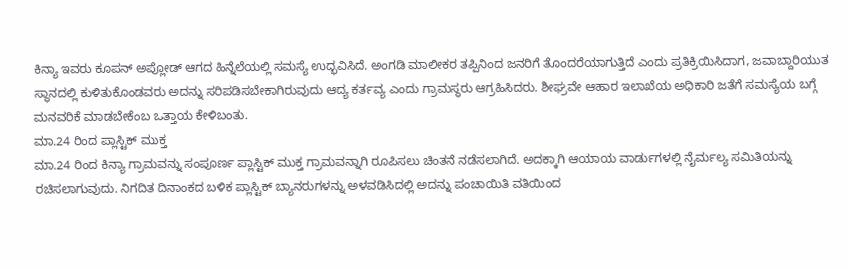ಕಿನ್ಯಾ ಇವರು ಕೂಪನ್ ಅಪ್ಲೋಡ್ ಆಗದ ಹಿನ್ನೆಲೆಯಲ್ಲಿ ಸಮಸ್ಯೆ ಉದ್ಭವಿಸಿದೆ. ಅಂಗಡಿ ಮಾಲೀಕರ ತಪ್ಪಿನಿಂದ ಜನರಿಗೆ ತೊಂದರೆಯಾಗುತ್ತಿದೆ ಎಂದು ಪ್ರತಿಕ್ರಿಯಿಸಿದಾಗ, ಜವಾಬ್ದಾರಿಯುತ ಸ್ಥಾನದಲ್ಲಿ ಕುಳಿತುಕೊಂಡವರು ಅದನ್ನು ಸರಿಪಡಿಸಬೇಕಾಗಿರುವುದು ಆದ್ಯ ಕರ್ತವ್ಯ ಎಂದು ಗ್ರಾಮಸ್ಥರು ಆಗ್ರಹಿಸಿದರು. ಶೀಘ್ರವೇ ಆಹಾರ ಇಲಾಖೆಯ ಅಧಿಕಾರಿ ಜತೆಗೆ ಸಮಸ್ಯೆಯ ಬಗ್ಗೆ ಮನವರಿಕೆ ಮಾಡಬೇಕೆಂಬ ಒತ್ತಾಯ ಕೇಳಿಬಂತು.
ಮಾ.24 ರಿಂದ ಪ್ಲಾಸ್ಟಿಕ್ ಮುಕ್ತ
ಮಾ.24 ರಿಂದ ಕಿನ್ಯಾ ಗ್ರಾಮವನ್ನು ಸಂಪೂರ್ಣ ಪ್ಲಾಸ್ಟಿಕ್ ಮುಕ್ತ ಗ್ರಾಮವನ್ನಾಗಿ ರೂಪಿಸಲು ಚಿಂತನೆ ನಡೆಸಲಾಗಿದೆ. ಅದಕ್ಕಾಗಿ ಆಯಾಯ ವಾರ್ಡುಗಳಲ್ಲಿ ನೈರ್ಮಲ್ಯ ಸಮಿತಿಯನ್ನು ರಚಿಸಲಾಗುವುದು. ನಿಗದಿತ ದಿನಾಂಕದ ಬಳಿಕ ಪ್ಲಾಸ್ಟಿಕ್ ಬ್ಯಾನರುಗಳನ್ನು ಅಳವಡಿಸಿದಲ್ಲಿ ಅದನ್ನು ಪಂಚಾಯಿತಿ ವತಿಯಿಂದ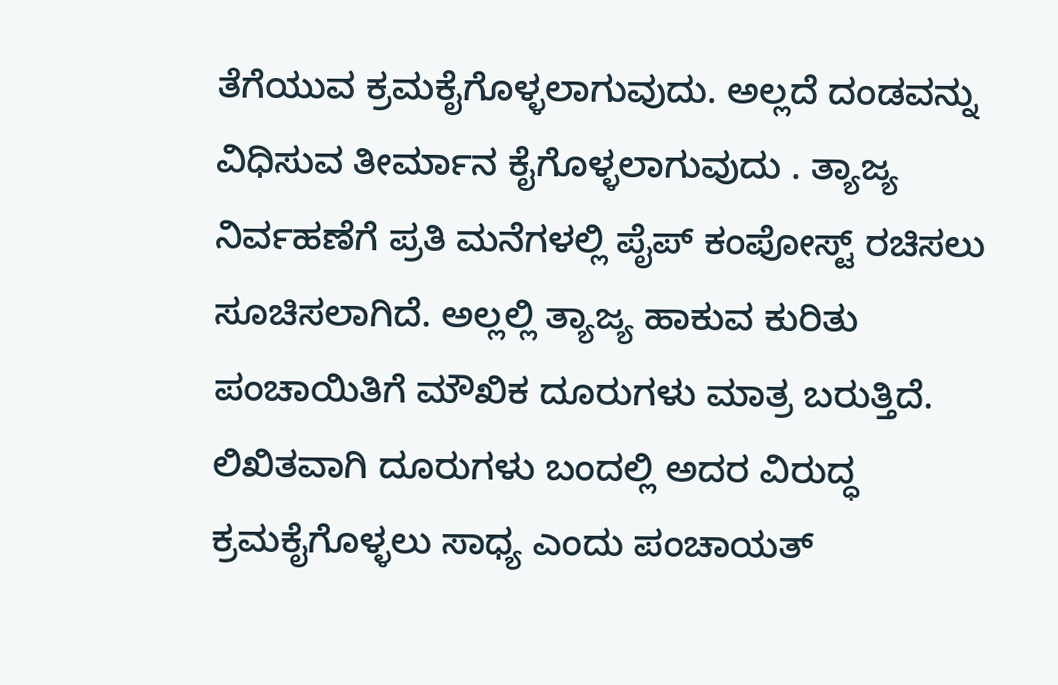ತೆಗೆಯುವ ಕ್ರಮಕೈಗೊಳ್ಳಲಾಗುವುದು. ಅಲ್ಲದೆ ದಂಡವನ್ನು ವಿಧಿಸುವ ತೀರ್ಮಾನ ಕೈಗೊಳ್ಳಲಾಗುವುದು . ತ್ಯಾಜ್ಯ ನಿರ್ವಹಣೆಗೆ ಪ್ರತಿ ಮನೆಗಳಲ್ಲಿ ಪೈಪ್ ಕಂಪೋಸ್ಟ್ ರಚಿಸಲು ಸೂಚಿಸಲಾಗಿದೆ. ಅಲ್ಲಲ್ಲಿ ತ್ಯಾಜ್ಯ ಹಾಕುವ ಕುರಿತು ಪಂಚಾಯಿತಿಗೆ ಮೌಖಿಕ ದೂರುಗಳು ಮಾತ್ರ ಬರುತ್ತಿದೆ. ಲಿಖಿತವಾಗಿ ದೂರುಗಳು ಬಂದಲ್ಲಿ ಅದರ ವಿರುದ್ಧ ಕ್ರಮಕೈಗೊಳ್ಳಲು ಸಾಧ್ಯ ಎಂದು ಪಂಚಾಯತ್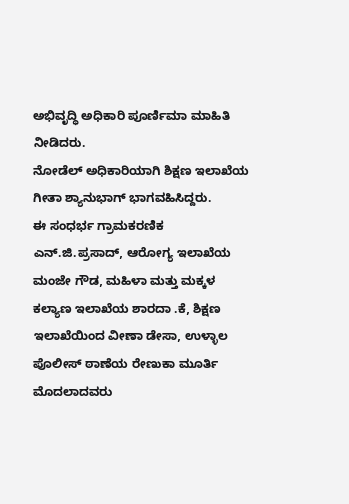ಅಭಿವೃದ್ಧಿ ಅಧಿಕಾರಿ ಪೂರ್ಣಿಮಾ ಮಾಹಿತಿ ನೀಡಿದರು.
ನೋಡೆಲ್ ಅಧಿಕಾರಿಯಾಗಿ ಶಿಕ್ಷಣ ಇಲಾಖೆಯ ಗೀತಾ ಶ್ಯಾನುಭಾಗ್ ಭಾಗವಹಿಸಿದ್ದರು.
ಈ ಸಂಧರ್ಭ ಗ್ರಾಮಕರಣಿಕ ಎನ್.ಜಿ.ಪ್ರಸಾದ್, ಆರೋಗ್ಯ ಇಲಾಖೆಯ ಮಂಜೇ ಗೌಡ, ಮಹಿಳಾ ಮತ್ತು ಮಕ್ಕಳ ಕಲ್ಯಾಣ ಇಲಾಖೆಯ ಶಾರದಾ .ಕೆ, ಶಿಕ್ಷಣ ಇಲಾಖೆಯಿಂದ ವೀಣಾ ಡೇಸಾ, ಉಳ್ಳಾಲ ಪೊಲೀಸ್ ಠಾಣೆಯ ರೇಣುಕಾ ಮೂರ್ತಿ ಮೊದಲಾದವರು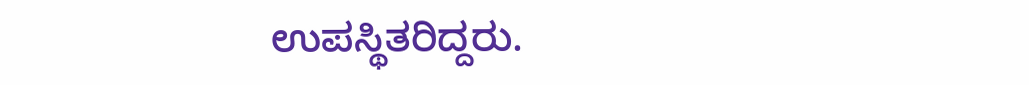ಉಪಸ್ಥಿತರಿದ್ದರು.